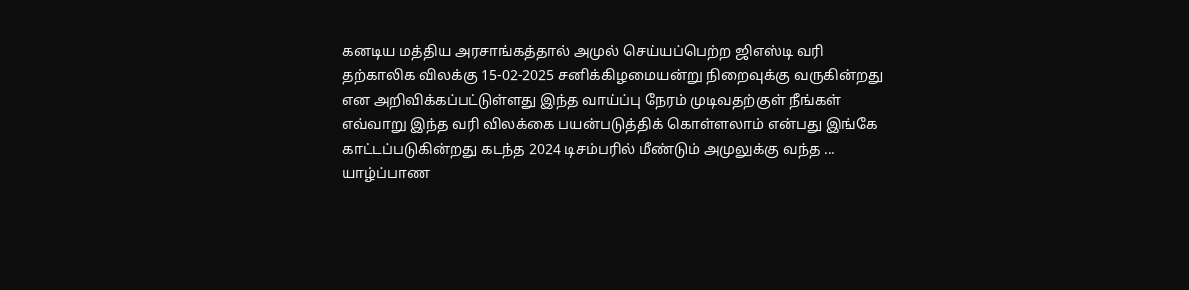கனடிய மத்திய அரசாங்கத்தால் அமுல் செய்யப்பெற்ற ஜிஎஸ்டி வரி தற்காலிக விலக்கு 15-02-2025 சனிக்கிழமையன்று நிறைவுக்கு வருகின்றது என அறிவிக்கப்பட்டுள்ளது இந்த வாய்ப்பு நேரம் முடிவதற்குள் நீங்கள் எவ்வாறு இந்த வரி விலக்கை பயன்படுத்திக் கொள்ளலாம் என்பது இங்கே காட்டப்படுகின்றது கடந்த 2024 டிசம்பரில் மீண்டும் அமுலுக்கு வந்த ...
யாழ்ப்பாண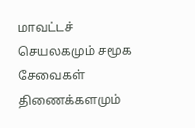மாவட்டச் செயலகமும் சமூக சேவைகள் திணைக்களமும்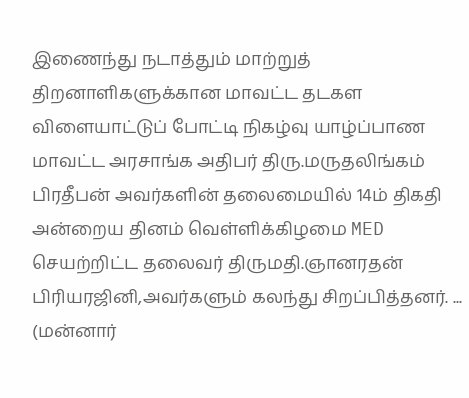இணைந்து நடாத்தும் மாற்றுத் திறனாளிகளுக்கான மாவட்ட தடகள விளையாட்டுப் போட்டி நிகழ்வு யாழ்ப்பாண மாவட்ட அரசாங்க அதிபர் திரு.மருதலிங்கம் பிரதீபன் அவர்களின் தலைமையில் 14ம் திகதி அன்றைய தினம் வெள்ளிக்கிழமை MED செயற்றிட்ட தலைவர் திருமதி.ஞானரதன் பிரியரஜினி,அவர்களும் கலந்து சிறப்பித்தனர். ...
(மன்னார்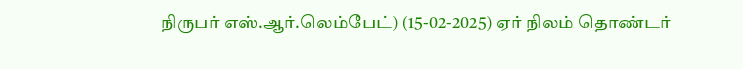நிருபர் எஸ்.ஆர்.லெம்பேட்) (15-02-2025) ஏர் நிலம் தொண்டர்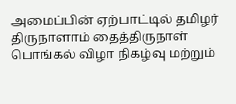அமைப்பின் ஏற்பாட்டில் தமிழர் திருநாளாம் தைத்திருநாள் பொங்கல் விழா நிகழ்வு மற்றும்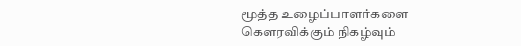மூத்த உழைப்பாளர்களை கெளரவிக்கும் நிகழ்வும்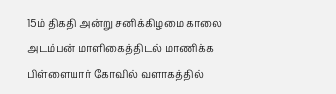15ம் திகதி அன்று சனிக்கிழமை காலை அடம்பன் மாளிகைத்திடல் மாணிக்க பிள்ளையார் கோவில் வளாகத்தில்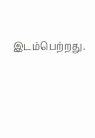இடம்பெற்றது.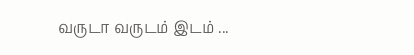வருடா வருடம் இடம் ...